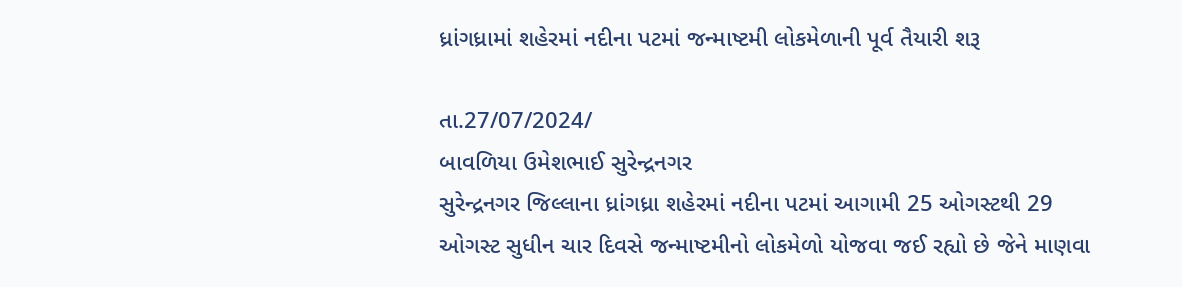ધ્રાંગધ્રામાં શહેરમાં નદીના પટમાં જન્માષ્ટમી લોકમેળાની પૂર્વ તૈયારી શરૂ

તા.27/07/2024/
બાવળિયા ઉમેશભાઈ સુરેન્દ્રનગર
સુરેન્દ્રનગર જિલ્લાના ધ્રાંગધ્રા શહેરમાં નદીના પટમાં આગામી 25 ઓગસ્ટથી 29 ઓગસ્ટ સુધીન ચાર દિવસે જન્માષ્ટમીનો લોકમેળો યોજવા જઈ રહ્યો છે જેને માણવા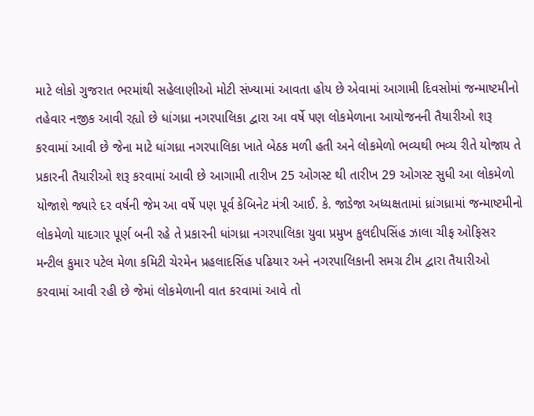માટે લોકો ગુજરાત ભરમાંથી સહેલાણીઓ મોટી સંખ્યામાં આવતા હોય છે એવામાં આગામી દિવસોમાં જન્માષ્ટમીનો તહેવાર નજીક આવી રહ્યો છે ધાંગધ્રા નગરપાલિકા દ્વારા આ વર્ષે પણ લોકમેળાના આયોજનની તૈયારીઓ શરૂ કરવામાં આવી છે જેના માટે ધાંગધ્રા નગરપાલિકા ખાતે બેઠક મળી હતી અને લોકમેળો ભવ્યથી ભવ્ય રીતે યોજાય તે પ્રકારની તૈયારીઓ શરૂ કરવામાં આવી છે આગામી તારીખ 25 ઓગસ્ટ થી તારીખ 29 ઓગસ્ટ સુધી આ લોકમેળો યોજાશે જ્યારે દર વર્ષની જેમ આ વર્ષે પણ પૂર્વ કેબિનેટ મંત્રી આઈ. કે. જાડેજા અધ્યક્ષતામાં ધ્રાંગધ્રામાં જન્માષ્ટમીનો લોકમેળો યાદગાર પૂર્ણ બની રહે તે પ્રકારની ધાંગધ્રા નગરપાલિકા યુવા પ્રમુખ કુલદીપસિંહ ઝાલા ચીફ ઓફિસર મન્ટીલ કુમાર પટેલ મેળા કમિટી ચેરમેન પ્રહલાદસિંહ પઢિયાર અને નગરપાલિકાની સમગ્ર ટીમ દ્વારા તૈયારીઓ કરવામાં આવી રહી છે જેમાં લોકમેળાની વાત કરવામાં આવે તો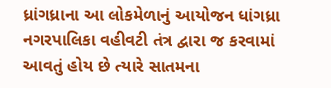ધ્રાંગધ્રાના આ લોકમેળાનું આયોજન ધાંગધ્રા નગરપાલિકા વહીવટી તંત્ર દ્વારા જ કરવામાં આવતું હોય છે ત્યારે સાતમના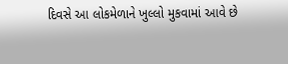દિવસે આ લોકમેળાને ખુલ્લો મુકવામાં આવે છે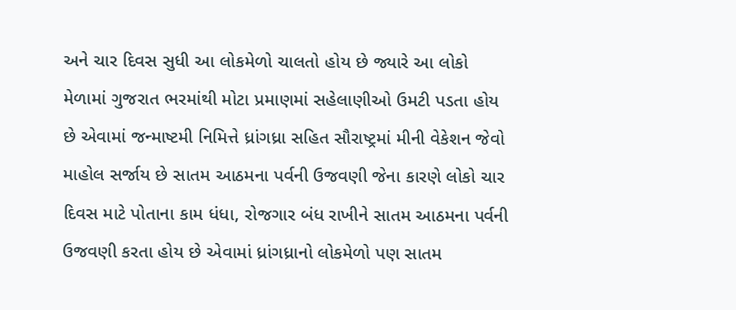અને ચાર દિવસ સુધી આ લોકમેળો ચાલતો હોય છે જ્યારે આ લોકો મેળામાં ગુજરાત ભરમાંથી મોટા પ્રમાણમાં સહેલાણીઓ ઉમટી પડતા હોય છે એવામાં જન્માષ્ટમી નિમિત્તે ધ્રાંગધ્રા સહિત સૌરાષ્ટ્રમાં મીની વેકેશન જેવો માહોલ સર્જાય છે સાતમ આઠમના પર્વની ઉજવણી જેના કારણે લોકો ચાર દિવસ માટે પોતાના કામ ધંધા, રોજગાર બંધ રાખીને સાતમ આઠમના પર્વની ઉજવણી કરતા હોય છે એવામાં ધ્રાંગધ્રાનો લોકમેળો પણ સાતમ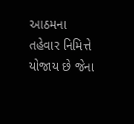આઠમના તહેવાર નિમિત્તે યોજાય છે જેના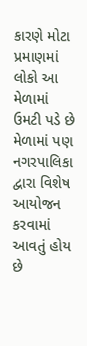કારણે મોટા પ્રમાણમાં લોકો આ મેળામાં ઉમટી પડે છે મેળામાં પણ નગરપાલિકા દ્વારા વિશેષ આયોજન કરવામાં આવતું હોય છે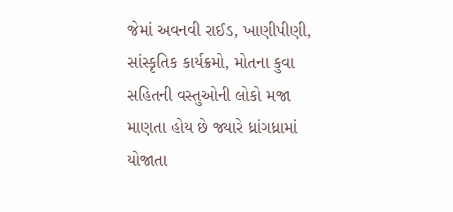જેમાં અવનવી રાઈડ, ખાણીપીણી, સાંસ્કૃતિક કાર્યક્રમો, મોતના કુવા સહિતની વસ્તુઓની લોકો મજા માણતા હોય છે જ્યારે ધ્રાંગધ્રામાં યોજાતા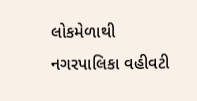લોકમેળાથી નગરપાલિકા વહીવટી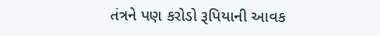તંત્રને પણ કરોડો રૂપિયાની આવક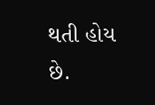થતી હોય છે.